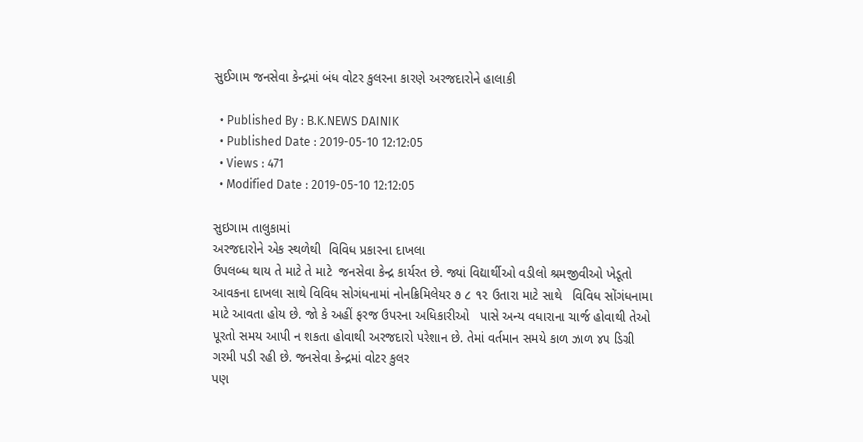સુઈગામ જનસેવા કેન્દ્રમાં બંધ વોટર કુલરના કારણે અરજદારોને હાલાકી

  • Published By : B.K.NEWS DAINIK
  • Published Date : 2019-05-10 12:12:05
  • Views : 471
  • Modified Date : 2019-05-10 12:12:05

સુઇગામ તાલુકામાં
અરજદારોને એક સ્થળેથી  વિવિધ પ્રકારના દાખલા
ઉપલબ્ધ થાય તે માટે તે માટે  જનસેવા કેન્દ્ર કાર્યરત છે. જ્યાં વિદ્યાર્થીઓ વડીલો શ્રમજીવીઓ ખેડૂતો આવકના દાખલા સાથે વિવિધ સોગંધનામાં નોનક્રિમિલેયર ૭ ૮ ૧૨ ઉતારા માટે સાથે   વિવિધ સોંગંધનામા માટે આવતા હોય છે. જો કે અહીં ફરજ ઉપરના અધિકારીઓ   પાસે અન્ય વધારાના ચાર્જ હોવાથી તેઓ
પૂરતો સમય આપી ન શકતા હોવાથી અરજદારો પરેશાન છે. તેમાં વર્તમાન સમયે કાળ ઝાળ ૪૫ ડિગ્રી ગરમી પડી રહી છે. જનસેવા કેન્દ્રમાં વોટર કુલર
પણ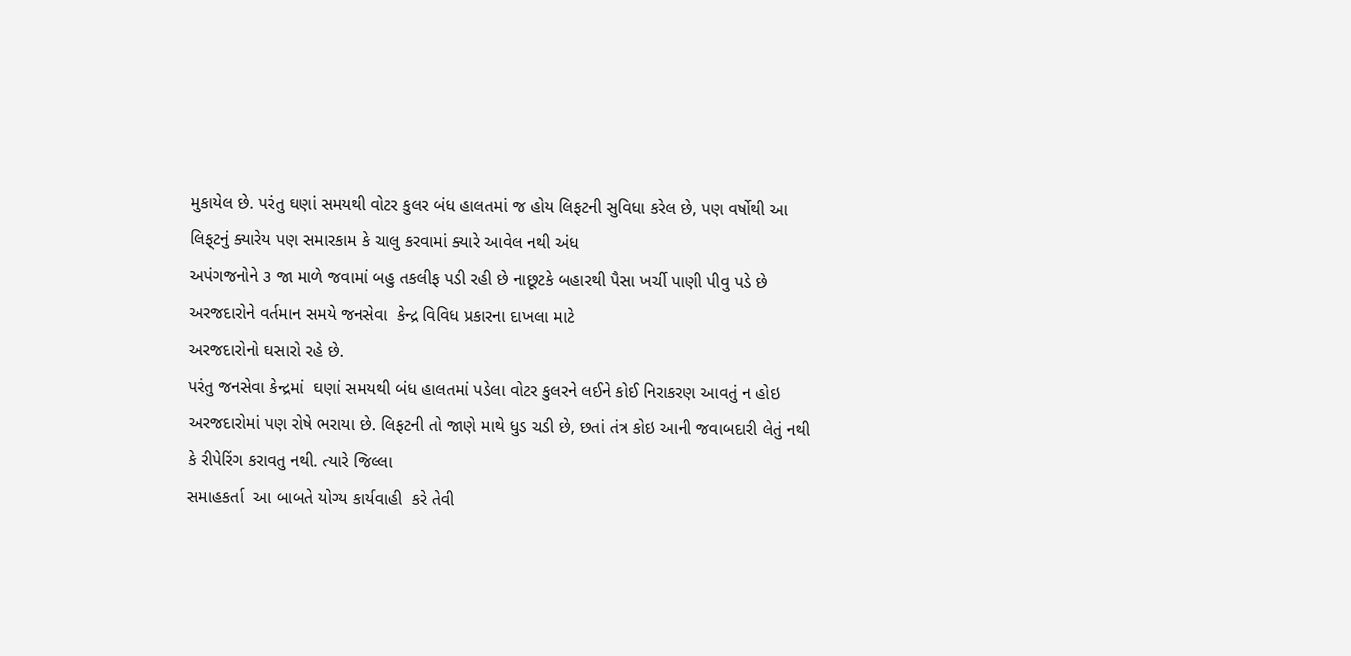મુકાયેલ છે. પરંતુ ઘણાં સમયથી વોટર કુલર બંધ હાલતમાં જ હોય લિફટની સુવિધા કરેલ છે, પણ વર્ષોથી આ લિફ્‌ટનું ક્યારેય પણ સમારકામ કે ચાલુ કરવામાં ક્યારે આવેલ નથી અંધ
અપંગજનોને ૩ જા માળે જવામાં બહુ તકલીફ પડી રહી છે નાછૂટકે બહારથી પૈસા ખર્ચી પાણી પીવુ પડે છે અરજદારોને વર્તમાન સમયે જનસેવા  કેન્દ્ર વિવિધ પ્રકારના દાખલા માટે
અરજદારોનો ઘસારો રહે છે.
પરંતુ જનસેવા કેન્દ્રમાં  ઘણાં સમયથી બંધ હાલતમાં પડેલા વોટર કુલરને લઈને કોઈ નિરાકરણ આવતું ન હોઇ
અરજદારોમાં પણ રોષે ભરાયા છે. લિફટની તો જાણે માથે ધુડ ચડી છે, છતાં તંત્ર કોઇ આની જવાબદારી લેતું નથી કે રીપેરિંગ કરાવતુ નથી. ત્યારે જિલ્લા
સમાહકર્તા  આ બાબતે યોગ્ય કાર્યવાહી  કરે તેવી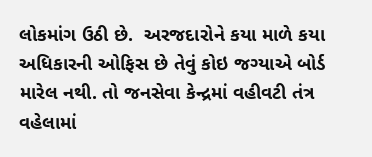લોકમાંગ ઉઠી છે.  અરજદારોને કયા માળે કયા અધિકારની ઓફિસ છે તેવું કોઇ જગ્યાએ બોર્ડ મારેલ નથી. તો જનસેવા કેન્દ્રમાં વહીવટી તંત્ર વહેલામાં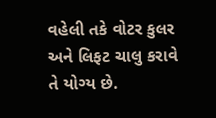વહેલી તકે વોટર કુલર અને લિફટ ચાલુ કરાવે તે યોગ્ય છે.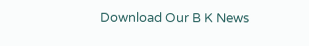Download Our B K News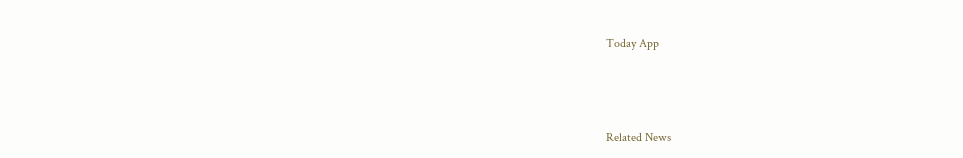Today App



Related News